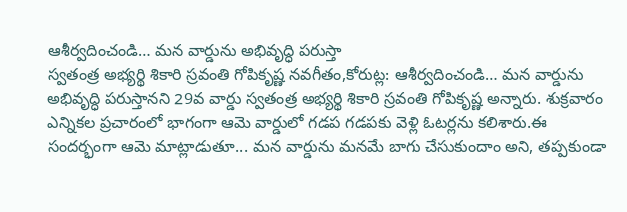ఆశీర్వదించండి… మన వార్డును అభివృద్ధి పరుస్తా
స్వతంత్ర అభ్యర్థి శికారి స్రవంతి గోపికృష్ణ నవగీతం,కోరుట్ల: ఆశీర్వదించండి… మన వార్డును అభివృద్ధి పరుస్తానని 29వ వార్డు స్వతంత్ర అభ్యర్థి శికారి స్రవంతి గోపికృష్ణ అన్నారు. శుక్రవారం ఎన్నికల ప్రచారంలో భాగంగా ఆమె వార్డులో గడప గడపకు వెళ్లి ఓటర్లను కలిశారు.ఈ సందర్భంగా ఆమె మాట్లాడుతూ... మన వార్డును మనమే బాగు చేసుకుందాం అని, తప్పకుండా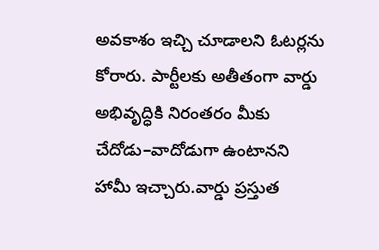అవకాశం ఇచ్చి చూడాలని ఓటర్లను కోరారు. పార్టీలకు అతీతంగా వార్డు అభివృద్ధికి నిరంతరం మీకు చేదోడు–వాదోడుగా ఉంటానని హామీ ఇచ్చారు.వార్డు ప్రస్తుత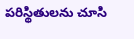పరిస్థితులను చూసి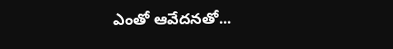ఎంతో ఆవేదనతో...